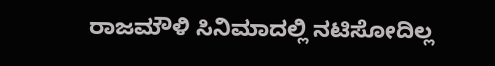ರಾಜಮೌಳಿ ಸಿನಿಮಾದಲ್ಲಿ ನಟಿಸೋದಿಲ್ಲ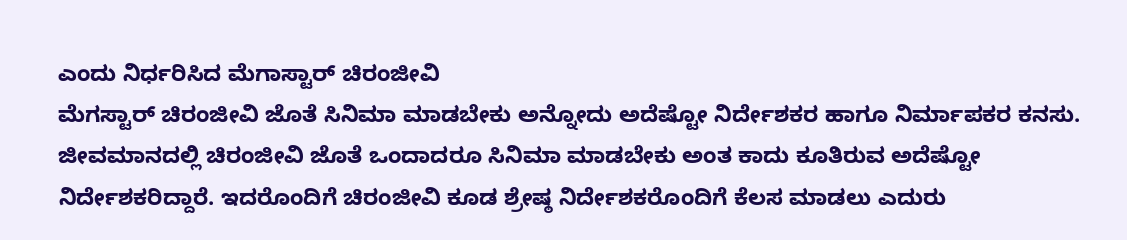ಎಂದು ನಿರ್ಧರಿಸಿದ ಮೆಗಾಸ್ಟಾರ್ ಚಿರಂಜೀವಿ
ಮೆಗಸ್ಟಾರ್ ಚಿರಂಜೀವಿ ಜೊತೆ ಸಿನಿಮಾ ಮಾಡಬೇಕು ಅನ್ನೋದು ಅದೆಷ್ಟೋ ನಿರ್ದೇಶಕರ ಹಾಗೂ ನಿರ್ಮಾಪಕರ ಕನಸು. ಜೀವಮಾನದಲ್ಲಿ ಚಿರಂಜೀವಿ ಜೊತೆ ಒಂದಾದರೂ ಸಿನಿಮಾ ಮಾಡಬೇಕು ಅಂತ ಕಾದು ಕೂತಿರುವ ಅದೆಷ್ಟೋ ನಿರ್ದೇಶಕರಿದ್ದಾರೆ. ಇದರೊಂದಿಗೆ ಚಿರಂಜೀವಿ ಕೂಡ ಶ್ರೇಷ್ಠ ನಿರ್ದೇಶಕರೊಂದಿಗೆ ಕೆಲಸ ಮಾಡಲು ಎದುರು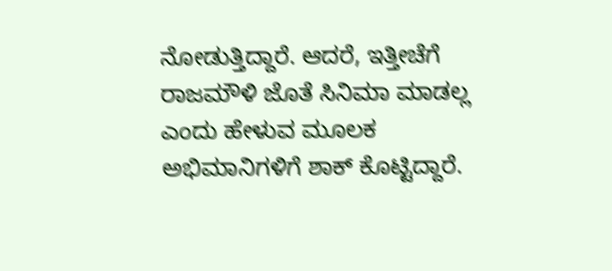ನೋಡುತ್ತಿದ್ದಾರೆ. ಆದರೆ, ಇತ್ತೀಚೆಗೆ ರಾಜಮೌಳಿ ಜೊತೆ ಸಿನಿಮಾ ಮಾಡಲ್ಲ ಎಂದು ಹೇಳುವ ಮೂಲಕ ಅಭಿಮಾನಿಗಳಿಗೆ ಶಾಕ್ ಕೊಟ್ಟಿದ್ದಾರೆ.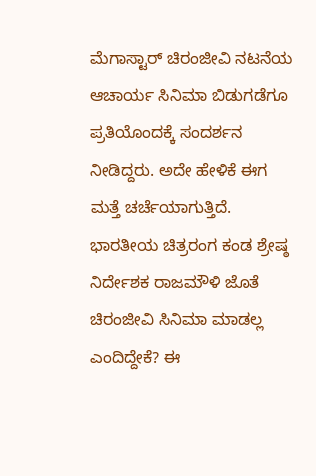ಮೆಗಾಸ್ಟಾರ್ ಚಿರಂಜೀವಿ ನಟನೆಯ ಆಚಾರ್ಯ ಸಿನಿಮಾ ಬಿಡುಗಡೆಗೂ ಪ್ರತಿಯೊಂದಕ್ಕೆ ಸಂದರ್ಶನ ನೀಡಿದ್ದರು. ಅದೇ ಹೇಳಿಕೆ ಈಗ ಮತ್ತೆ ಚರ್ಚೆಯಾಗುತ್ತಿದೆ. ಭಾರತೀಯ ಚಿತ್ರರಂಗ ಕಂಡ ಶ್ರೇಷ್ಠ ನಿರ್ದೇಶಕ ರಾಜಮೌಳಿ ಜೊತೆ ಚಿರಂಜೀವಿ ಸಿನಿಮಾ ಮಾಡಲ್ಲ ಎಂದಿದ್ದೇಕೆ? ಈ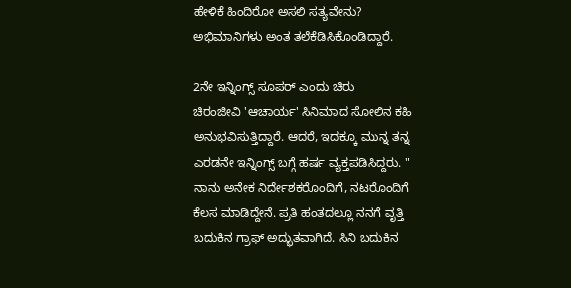ಹೇಳಿಕೆ ಹಿಂದಿರೋ ಅಸಲಿ ಸತ್ಯವೇನು? ಅಭಿಮಾನಿಗಳು ಅಂತ ತಲೆಕೆಡಿಸಿಕೊಂಡಿದ್ದಾರೆ.

2ನೇ ಇನ್ನಿಂಗ್ಸ್ ಸೂಪರ್ ಎಂದು ಚಿರು
ಚಿರಂಜೀವಿ 'ಆಚಾರ್ಯ' ಸಿನಿಮಾದ ಸೋಲಿನ ಕಹಿ ಅನುಭವಿಸುತ್ತಿದ್ದಾರೆ. ಆದರೆ, ಇದಕ್ಕೂ ಮುನ್ನ ತನ್ನ ಎರಡನೇ ಇನ್ನಿಂಗ್ಸ್ ಬಗ್ಗೆ ಹರ್ಷ ವ್ಯಕ್ತಪಡಿಸಿದ್ದರು. " ನಾನು ಅನೇಕ ನಿರ್ದೇಶಕರೊಂದಿಗೆ, ನಟರೊಂದಿಗೆ ಕೆಲಸ ಮಾಡಿದ್ದೇನೆ. ಪ್ರತಿ ಹಂತದಲ್ಲೂ ನನಗೆ ವೃತ್ತಿ ಬದುಕಿನ ಗ್ರಾಫ್ ಅದ್ಭುತವಾಗಿದೆ. ಸಿನಿ ಬದುಕಿನ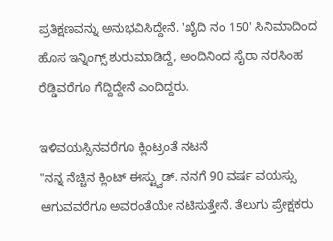ಪ್ರತಿಕ್ಷಣವನ್ನು ಅನುಭವಿಸಿದ್ದೇನೆ. 'ಖೈದಿ ನಂ 150' ಸಿನಿಮಾದಿಂದ ಹೊಸ ಇನ್ನಿಂಗ್ಸ್ ಶುರುಮಾಡಿದ್ದೆ, ಅಂದಿನಿಂದ ಸೈರಾ ನರಸಿಂಹ ರೆಡ್ಡಿವರೆಗೂ ಗೆದ್ದಿದ್ದೇನೆ ಎಂದಿದ್ದರು.

ಇಳಿವಯಸ್ಸಿನವರೆಗೂ ಕ್ಲಿಂಟ್ರಂತೆ ನಟನೆ
"ನನ್ನ ನೆಚ್ಚಿನ ಕ್ಲಿಂಟ್ ಈಸ್ಟ್ವುಡ್. ನನಗೆ 90 ವರ್ಷ ವಯಸ್ಸು ಆಗುವವರೆಗೂ ಅವರಂತೆಯೇ ನಟಿಸುತ್ತೇನೆ. ತೆಲುಗು ಪ್ರೇಕ್ಷಕರು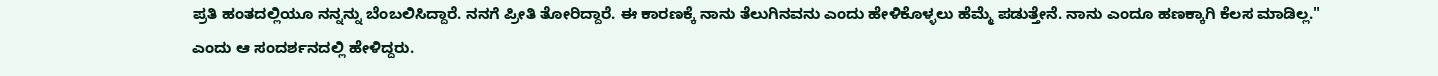ಪ್ರತಿ ಹಂತದಲ್ಲಿಯೂ ನನ್ನನ್ನು ಬೆಂಬಲಿಸಿದ್ದಾರೆ. ನನಗೆ ಪ್ರೀತಿ ತೋರಿದ್ದಾರೆ. ಈ ಕಾರಣಕ್ಕೆ ನಾನು ತೆಲುಗಿನವನು ಎಂದು ಹೇಳಿಕೊಳ್ಳಲು ಹೆಮ್ಮೆ ಪಡುತ್ತೇನೆ. ನಾನು ಎಂದೂ ಹಣಕ್ಕಾಗಿ ಕೆಲಸ ಮಾಡಿಲ್ಲ." ಎಂದು ಆ ಸಂದರ್ಶನದಲ್ಲಿ ಹೇಳಿದ್ದರು.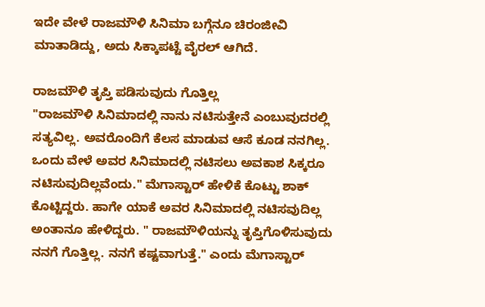ಇದೇ ವೇಳೆ ರಾಜಮೌಳಿ ಸಿನಿಮಾ ಬಗ್ಗೆನೂ ಚಿರಂಜೀವಿ ಮಾತಾಡಿದ್ದು, ಅದು ಸಿಕ್ಕಾಪಟ್ಟೆ ವೈರಲ್ ಆಗಿದೆ.

ರಾಜಮೌಳಿ ತೃಪ್ತಿ ಪಡಿಸುವುದು ಗೊತ್ತಿಲ್ಲ
"ರಾಜಮೌಳಿ ಸಿನಿಮಾದಲ್ಲಿ ನಾನು ನಟಿಸುತ್ತೇನೆ ಎಂಬುವುದರಲ್ಲಿ ಸತ್ಯವಿಲ್ಲ. ಅವರೊಂದಿಗೆ ಕೆಲಸ ಮಾಡುವ ಆಸೆ ಕೂಡ ನನಗಿಲ್ಲ. ಒಂದು ವೇಳೆ ಅವರ ಸಿನಿಮಾದಲ್ಲಿ ನಟಿಸಲು ಅವಕಾಶ ಸಿಕ್ಕರೂ ನಟಿಸುವುದಿಲ್ಲವೆಂದು." ಮೆಗಾಸ್ಟಾರ್ ಹೇಳಿಕೆ ಕೊಟ್ಟು ಶಾಕ್ ಕೊಟ್ಟಿದ್ದರು. ಹಾಗೇ ಯಾಕೆ ಅವರ ಸಿನಿಮಾದಲ್ಲಿ ನಟಿಸವುದಿಲ್ಲ ಅಂತಾನೂ ಹೇಳಿದ್ದರು. " ರಾಜಮೌಳಿಯನ್ನು ತೃಪ್ತಿಗೊಳಿಸುವುದು ನನಗೆ ಗೊತ್ತಿಲ್ಲ. ನನಗೆ ಕಷ್ಟವಾಗುತ್ತೆ." ಎಂದು ಮೆಗಾಸ್ಟಾರ್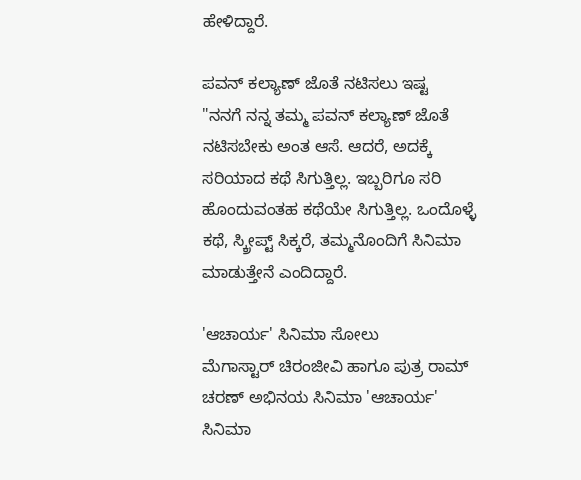ಹೇಳಿದ್ದಾರೆ.

ಪವನ್ ಕಲ್ಯಾಣ್ ಜೊತೆ ನಟಿಸಲು ಇಷ್ಟ
"ನನಗೆ ನನ್ನ ತಮ್ಮ ಪವನ್ ಕಲ್ಯಾಣ್ ಜೊತೆ ನಟಿಸಬೇಕು ಅಂತ ಆಸೆ. ಆದರೆ, ಅದಕ್ಕೆ ಸರಿಯಾದ ಕಥೆ ಸಿಗುತ್ತಿಲ್ಲ. ಇಬ್ಬರಿಗೂ ಸರಿ ಹೊಂದುವಂತಹ ಕಥೆಯೇ ಸಿಗುತ್ತಿಲ್ಲ. ಒಂದೊಳ್ಳೆ ಕಥೆ, ಸ್ಕ್ರೀಪ್ಟ್ ಸಿಕ್ಕರೆ, ತಮ್ಮನೊಂದಿಗೆ ಸಿನಿಮಾ ಮಾಡುತ್ತೇನೆ ಎಂದಿದ್ದಾರೆ.

'ಆಚಾರ್ಯ' ಸಿನಿಮಾ ಸೋಲು
ಮೆಗಾಸ್ಟಾರ್ ಚಿರಂಜೀವಿ ಹಾಗೂ ಪುತ್ರ ರಾಮ್ ಚರಣ್ ಅಭಿನಯ ಸಿನಿಮಾ 'ಆಚಾರ್ಯ' ಸಿನಿಮಾ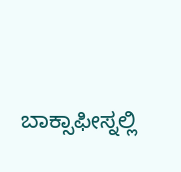ಬಾಕ್ಸಾಫೀಸ್ನಲ್ಲಿ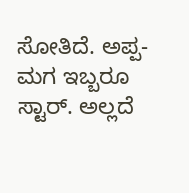ಸೋತಿದೆ. ಅಪ್ಪ-ಮಗ ಇಬ್ಬರೂ ಸ್ಟಾರ್. ಅಲ್ಲದೆ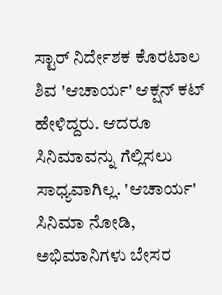ಸ್ಟಾರ್ ನಿರ್ದೇಶಕ ಕೊರಟಾಲ ಶಿವ 'ಆಚಾರ್ಯ' ಆಕ್ಷನ್ ಕಟ್ ಹೇಳಿದ್ದರು. ಆದರೂ ಸಿನಿಮಾವನ್ನು ಗೆಲ್ಲಿಸಲು ಸಾಧ್ಯವಾಗಿಲ್ಲ. 'ಆಚಾರ್ಯ' ಸಿನಿಮಾ ನೋಡಿ, ಅಭಿಮಾನಿಗಳು ಬೇಸರ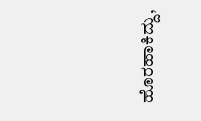ಹೊರಹಾಕಿದ್ದು,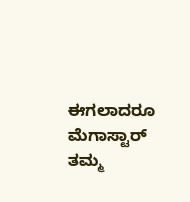ಈಗಲಾದರೂ ಮೆಗಾಸ್ಟಾರ್ ತಮ್ಮ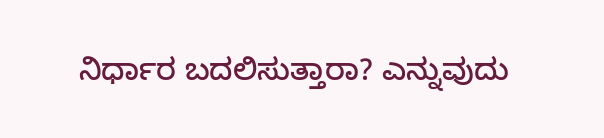ನಿರ್ಧಾರ ಬದಲಿಸುತ್ತಾರಾ? ಎನ್ನುವುದು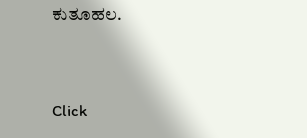ಕುತೂಹಲ.


Click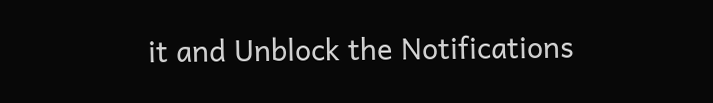it and Unblock the Notifications